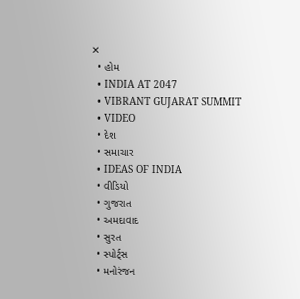✕
  • હોમ
  • INDIA AT 2047
  • VIBRANT GUJARAT SUMMIT
  • VIDEO
  • દેશ
  • સમાચાર
  • IDEAS OF INDIA
  • વીડિયો
  • ગુજરાત
  • અમદાવાદ
  • સુરત
  • સ્પોર્ટ્સ
  • મનોરંજન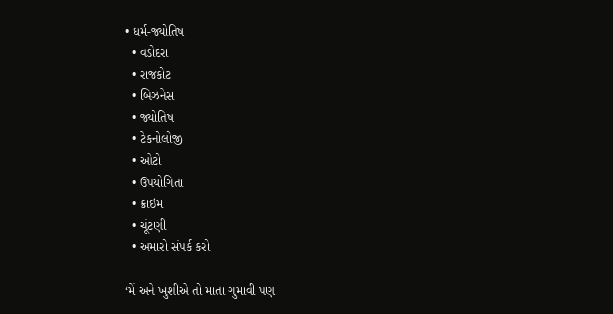• ધર્મ-જ્યોતિષ
  • વડોદરા
  • રાજકોટ
  • બિઝનેસ
  • જ્યોતિષ
  • ટેકનોલોજી
  • ઓટો
  • ઉપયોગિતા
  • ક્રાઇમ
  • ચૂંટણી
  • અમારો સંપર્ક કરો

‘મેં અને ખુશીએ તો માતા ગુમાવી પણ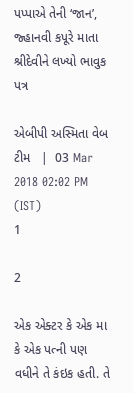પપ્પાએ તેની ‘જાન’, જ્હાનવી કપૂરે માતા શ્રીદેવીને લખ્યો ભાવુક પત્ર

એબીપી અસ્મિતા વેબ ટીમ   |  03 Mar 2018 02:02 PM (IST)
1

2

એક એક્ટર કે એક મા કે એક પત્ની પણ વધીને તે કંઇક હતી. તે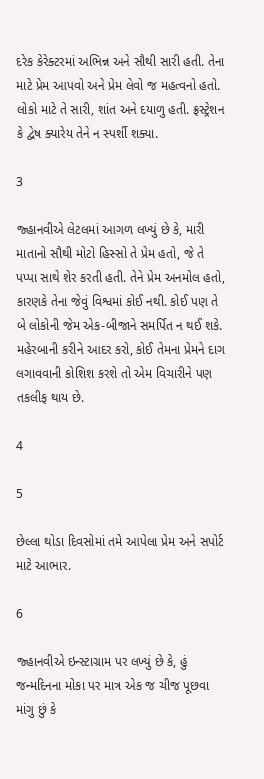દરેક કેરેક્ટરમાં અભિન્ન અને સૌથી સારી હતી. તેના માટે પ્રેમ આપવો અને પ્રેમ લેવો જ મહત્વનો હતો. લોકો માટે તે સારી, શાંત અને દયાળુ હતી. ફ્રસ્ટ્રેશન કે દ્વેષ ક્યારેય તેને ન સ્પર્શી શક્યા.

3

જ્હાનવીએ લેટલમાં આગળ લખ્યું છે કે, મારી માતાનો સૌથી મોટો હિસ્સો તે પ્રેમ હતો, જે તે પપ્પા સાથે શેર કરતી હતી. તેને પ્રેમ અનમોલ હતો, કારણકે તેના જેવું વિશ્વમાં કોઈ નથી. કોઈ પણ તે બે લોકોની જેમ એક-બીજાને સમર્પિત ન થઈ શકે. મહેરબાની કરીને આદર કરો, કોઈ તેમના પ્રેમને દાગ લગાવવાની કોશિશ કરશે તો એમ વિચારીને પણ તકલીફ થાય છે.

4

5

છેલ્લા થોડા દિવસોમાં તમે આપેલા પ્રેમ અને સપોર્ટ માટે આભાર.

6

જ્હાનવીએ ઇન્સ્ટાગ્રામ પર લખ્યું છે કે, હું જન્મદિનના મોકા પર માત્ર એક જ ચીજ પૂછવા માંગુ છું કે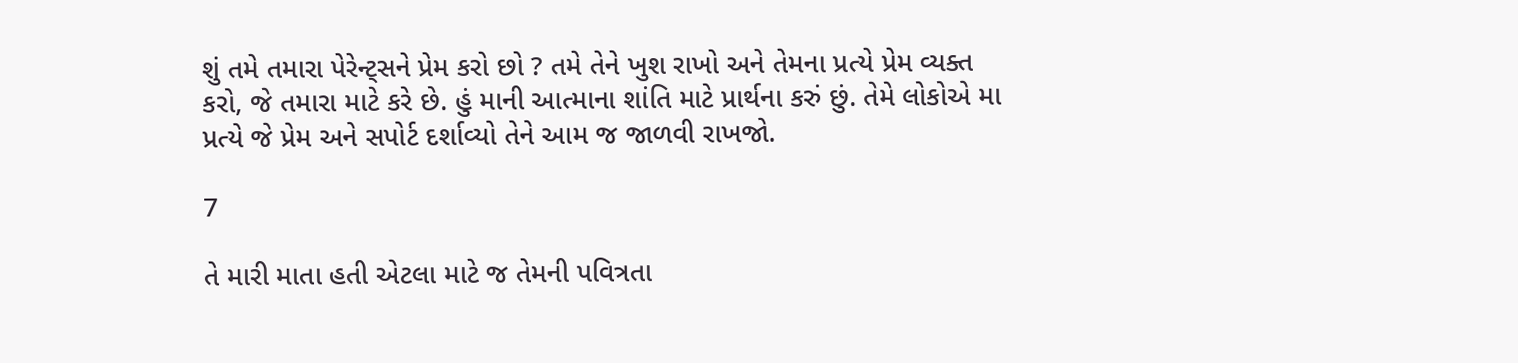શું તમે તમારા પેરેન્ટ્સને પ્રેમ કરો છો ? તમે તેને ખુશ રાખો અને તેમના પ્રત્યે પ્રેમ વ્યક્ત કરો, જે તમારા માટે કરે છે. હું માની આત્માના શાંતિ માટે પ્રાર્થના કરું છું. તેમે લોકોએ મા પ્રત્યે જે પ્રેમ અને સપોર્ટ દર્શાવ્યો તેને આમ જ જાળવી રાખજો.

7

તે મારી માતા હતી એટલા માટે જ તેમની પવિત્રતા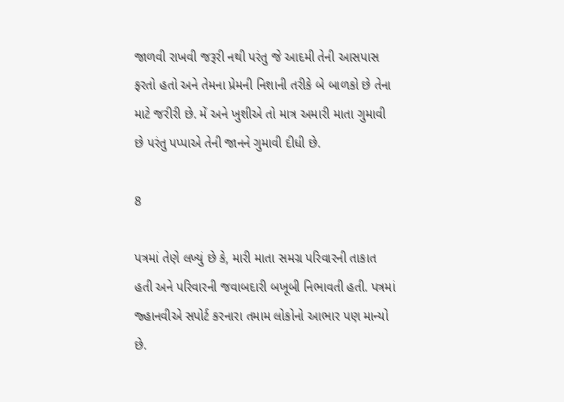જાળવી રાખવી જરૂરી નથી પરંતુ જે આદમી તેની આસપાસ ફરતો હતો અને તેમના પ્રેમની નિશાની તરીકે બે બાળકો છે તેના માટે જરીરી છે. મેં અને ખુશીએ તો માત્ર અમારી માતા ગુમાવી છે પરંતુ પપ્પાએ તેની જાનને ગુમાવી દીધી છે.

8

પત્રમાં તેણે લખ્યું છે કે, મારી માતા સમગ્ર પરિવારની તાકાત હતી અને પરિવારની જવાબદારી બખૂબી નિભાવતી હતી. પત્રમાં જ્હાનવીએ સપોર્ટ કરનારા તમામ લોકોનો આભાર પણ માન્યો છે.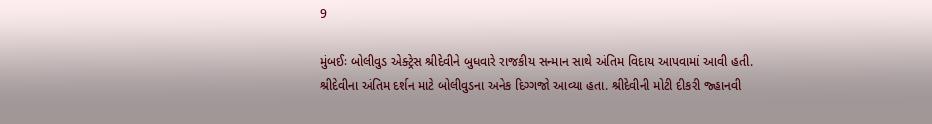9

મુંબઈઃ બોલીવુડ એક્ટ્રેસ શ્રીદેવીને બુધવારે રાજકીય સન્માન સાથે અંતિમ વિદાય આપવામાં આવી હતી. શ્રીદેવીના અંતિમ દર્શન માટે બોલીવુડના અનેક દિગ્ગજો આવ્યા હતા. શ્રીદેવીની મોટી દીકરી જ્હાનવી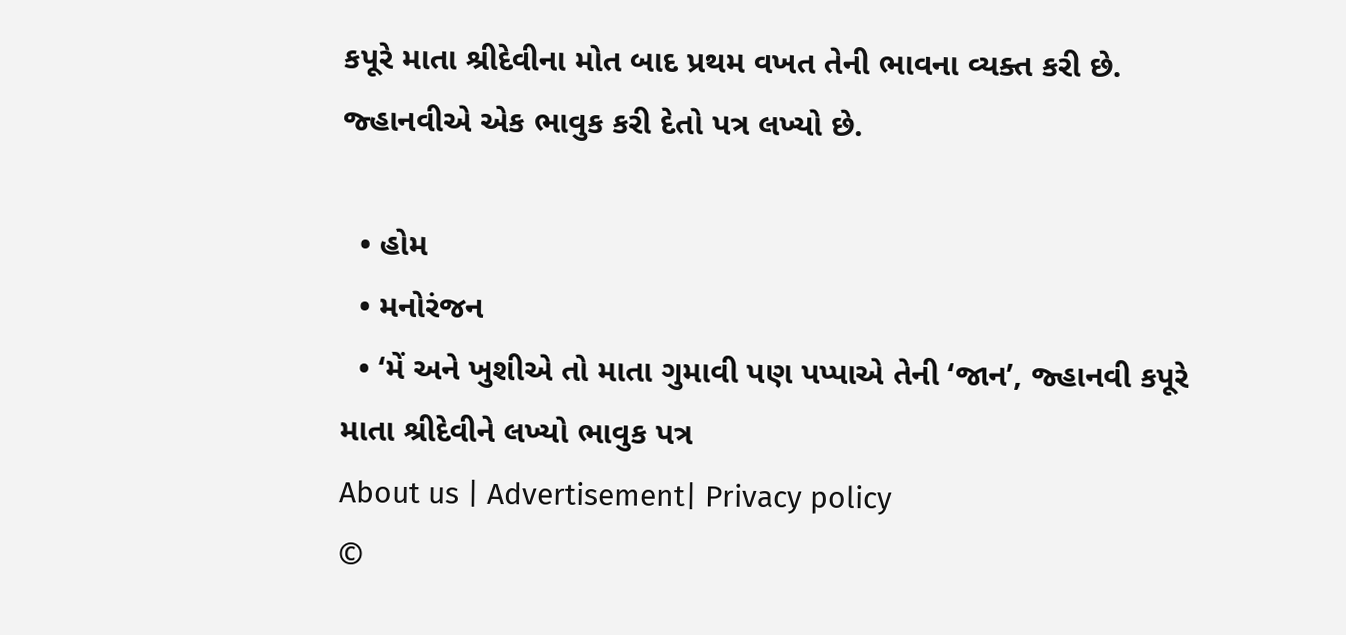કપૂરે માતા શ્રીદેવીના મોત બાદ પ્રથમ વખત તેની ભાવના વ્યક્ત કરી છે. જ્હાનવીએ એક ભાવુક કરી દેતો પત્ર લખ્યો છે.

  • હોમ
  • મનોરંજન
  • ‘મેં અને ખુશીએ તો માતા ગુમાવી પણ પપ્પાએ તેની ‘જાન’, જ્હાનવી કપૂરે માતા શ્રીદેવીને લખ્યો ભાવુક પત્ર
About us | Advertisement| Privacy policy
©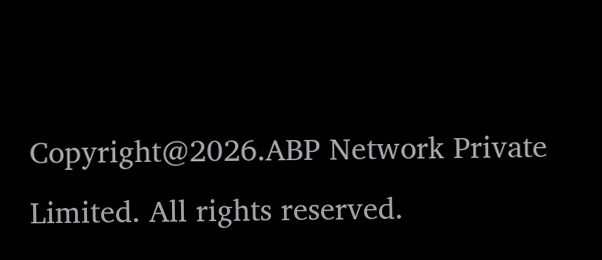Copyright@2026.ABP Network Private Limited. All rights reserved.